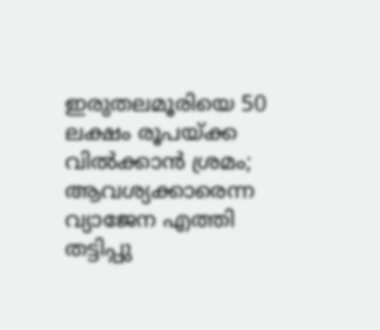ഇരുതലമൂരിയെ 50 ലക്ഷം രൂപയ്ക്ക വില്‍ക്കാന്‍ ശ്രമം; ആവശ്യക്കാരെന്ന വ്യാജേന എത്തി തട്ടിപ്പു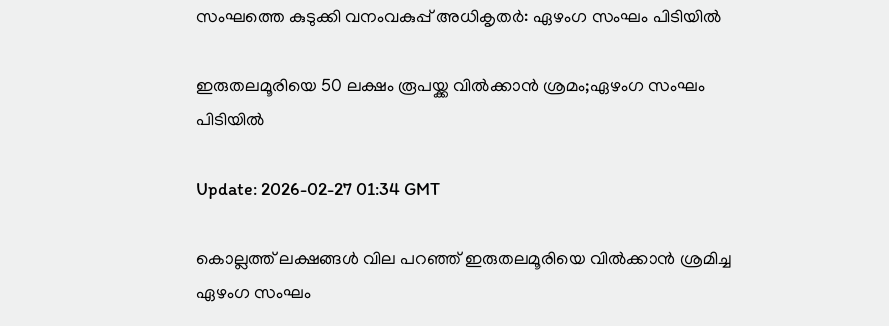സംഘത്തെ കുടുക്കി വനംവകുപ്പ് അധികൃതര്‍: ഏഴംഗ സംഘം പിടിയില്‍

ഇരുതലമൂരിയെ 50 ലക്ഷം രൂപയ്ക്ക വില്‍ക്കാന്‍ ശ്രമം;ഏഴംഗ സംഘം പിടിയില്‍

Update: 2026-02-27 01:34 GMT

കൊല്ലത്ത് ലക്ഷങ്ങള്‍ വില പറഞ്ഞ് ഇരുതലമൂരിയെ വില്‍ക്കാന്‍ ശ്രമിച്ച ഏഴംഗ സംഘം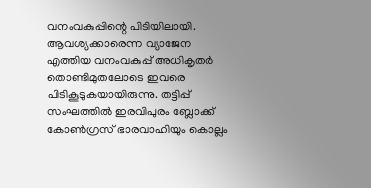വനംവകുപ്പിന്റെ പിടിയിലായി. ആവശ്യക്കാരെന്ന വ്യാജേന എത്തിയ വനംവകുപ്പ് അധികൃതര്‍ തൊണ്ടിമുതലോടെ ഇവരെ പിടികൂടുകയായിരുന്നു. തട്ടിപ്പ് സംഘത്തില്‍ ഇരവിപുരം ബ്ലോക്ക് കോണ്‍ഗ്രസ് ഭാരവാഹിയും കൊല്ലം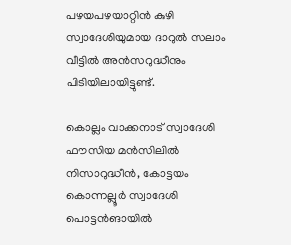പഴയപഴയാറ്റിന്‍ കുഴി സ്വാദേശിയുമായ ദാറുല്‍ സലാം വീട്ടില്‍ അന്‍സറുദ്ധീനും പിടിയിലായിട്ടുണ്ട്.

കൊല്ലം വാക്കനാട് സ്വാദേശി ഫൗസിയ മന്‍സിലില്‍ നിസാറുദ്ധീന്‍, കോട്ടയം കൊന്നല്ലൂര്‍ സ്വാദേശി പൊട്ടന്‍ങായില്‍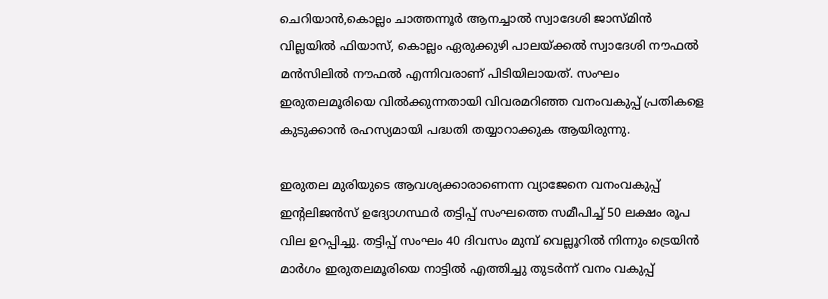ചെറിയാന്‍,കൊല്ലം ചാത്തന്നൂര്‍ ആനച്ചാല്‍ സ്വാദേശി ജാസ്മിന്‍ വില്ലയില്‍ ഫിയാസ്, കൊല്ലം ഏരുക്കുഴി പാലയ്ക്കല്‍ സ്വാദേശി നൗഫല്‍ മന്‍സിലില്‍ നൗഫല്‍ എന്നിവരാണ് പിടിയിലായത്. സംഘം ഇരുതലമൂരിയെ വില്‍ക്കുന്നതായി വിവരമറിഞ്ഞ വനംവകുപ്പ് പ്രതികളെ കുടുക്കാന്‍ രഹസ്യമായി പദ്ധതി തയ്യാറാക്കുക ആയിരുന്നു.

ഇരുതല മുരിയുടെ ആവശ്യക്കാരാണെന്ന വ്യാജേനെ വനംവകുപ്പ് ഇന്റലിജന്‍സ് ഉദ്യോഗസ്ഥര്‍ തട്ടിപ്പ് സംഘത്തെ സമീപിച്ച് 50 ലക്ഷം രൂപ വില ഉറപ്പിച്ചു. തട്ടിപ്പ് സംഘം 40 ദിവസം മുമ്പ് വെല്ലൂറില്‍ നിന്നും ട്രെയിന്‍ മാര്‍ഗം ഇരുതലമൂരിയെ നാട്ടില്‍ എത്തിച്ചു തുടര്‍ന്ന് വനം വകുപ്പ്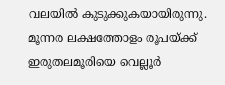വലയില്‍ കുടുക്കുകയായിരുന്നു. മൂന്നര ലക്ഷത്തോളം രൂപയ്ക്ക് ഇരുതലമൂരിയെ വെല്ലൂര്‍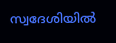സ്വദേശിയില്‍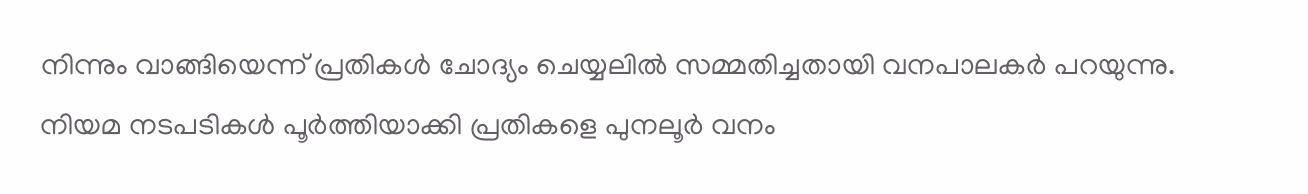നിന്നും വാങ്ങിയെന്ന് പ്രതികള്‍ ചോദ്യം ചെയ്യലില്‍ സമ്മതിച്ചതായി വനപാലകര്‍ പറയുന്നു. നിയമ നടപടികള്‍ പൂര്‍ത്തിയാക്കി പ്രതികളെ പുനലൂര്‍ വനം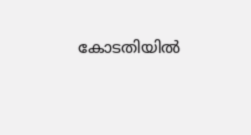കോടതിയില്‍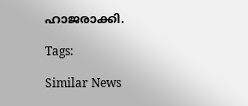ഹാജരാക്കി.

Tags:

Similar News